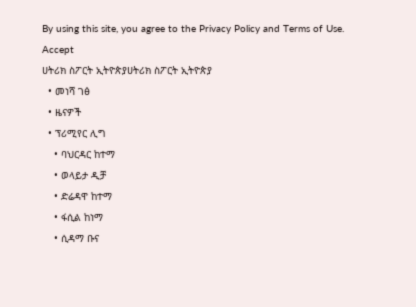By using this site, you agree to the Privacy Policy and Terms of Use.
Accept
ሀትሪክ ስፖርት ኢትዮጵያሀትሪክ ስፖርት ኢትዮጵያ
  • መነሻ ገፅ
  • ዜናዎች
  • ፕሪሚየር ሊግ
    • ባህርዳር ከተማ
    • ወላይታ ዲቻ
    • ድሬዳዋ ከተማ
    • ፋሲል ከነማ
    • ሲዳማ ቡና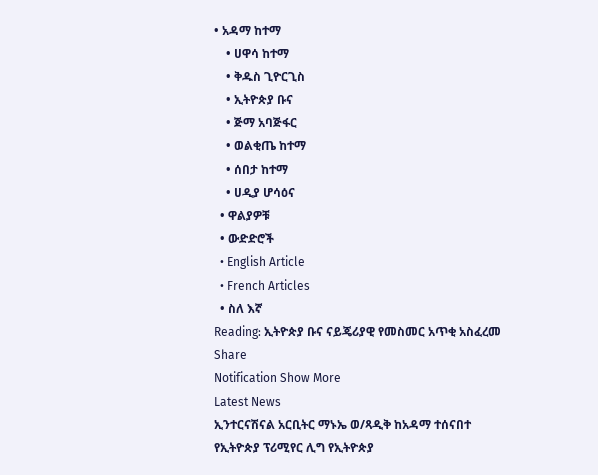• አዳማ ከተማ
    • ሀዋሳ ከተማ
    • ቅዱስ ጊዮርጊስ
    • ኢትዮጵያ ቡና
    • ጅማ አባጅፋር
    • ወልቂጤ ከተማ
    • ሰበታ ከተማ
    • ሀዲያ ሆሳዕና
  • ዋልያዎቹ
  • ውድድሮች
  • English Article
  • French Articles
  • ስለ እኛ
Reading: ኢትዮጵያ ቡና ናይጄሪያዊ የመስመር አጥቂ አስፈረመ
Share
Notification Show More
Latest News
ኢንተርናሽናል አርቢትር ማኑኤ ወ/ጻዲቅ ከአዳማ ተሰናበተ
የኢትዮጵያ ፕሪሚየር ሊግ የኢትዮጵያ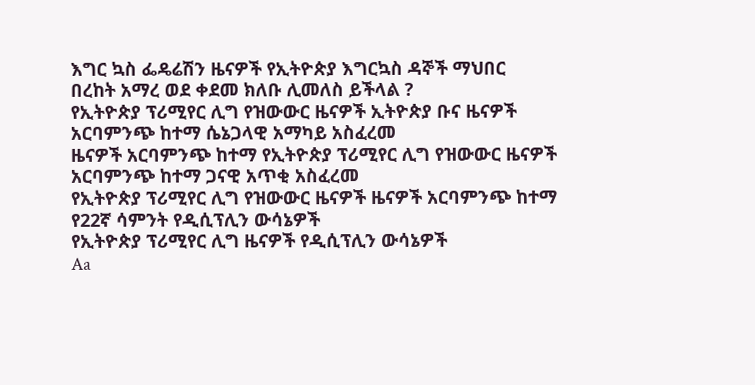እግር ኳስ ፌዴሬሽን ዜናዎች የኢትዮጵያ እግርኳስ ዳኞች ማህበር
በረከት አማረ ወደ ቀደመ ክለቡ ሊመለስ ይችላል ?
የኢትዮጵያ ፕሪሚየር ሊግ የዝውውር ዜናዎች ኢትዮጵያ ቡና ዜናዎች
አርባምንጭ ከተማ ሴኔጋላዊ አማካይ አስፈረመ
ዜናዎች አርባምንጭ ከተማ የኢትዮጵያ ፕሪሚየር ሊግ የዝውውር ዜናዎች
አርባምንጭ ከተማ ጋናዊ አጥቂ አስፈረመ
የኢትዮጵያ ፕሪሚየር ሊግ የዝውውር ዜናዎች ዜናዎች አርባምንጭ ከተማ
የ22ኛ ሳምንት የዲሲፕሊን ውሳኔዎች
የኢትዮጵያ ፕሪሚየር ሊግ ዜናዎች የዲሲፕሊን ውሳኔዎች
Aa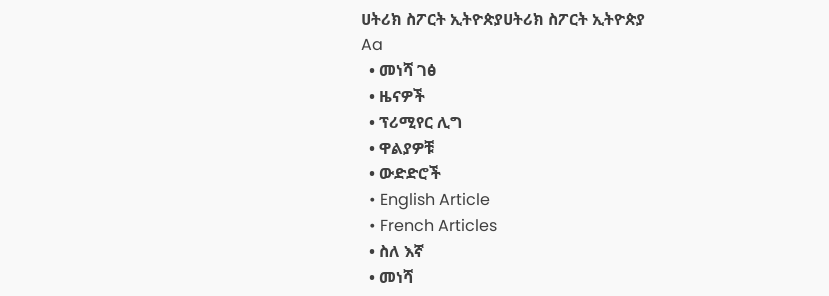ሀትሪክ ስፖርት ኢትዮጵያሀትሪክ ስፖርት ኢትዮጵያ
Aa
  • መነሻ ገፅ
  • ዜናዎች
  • ፕሪሚየር ሊግ
  • ዋልያዎቹ
  • ውድድሮች
  • English Article
  • French Articles
  • ስለ እኛ
  • መነሻ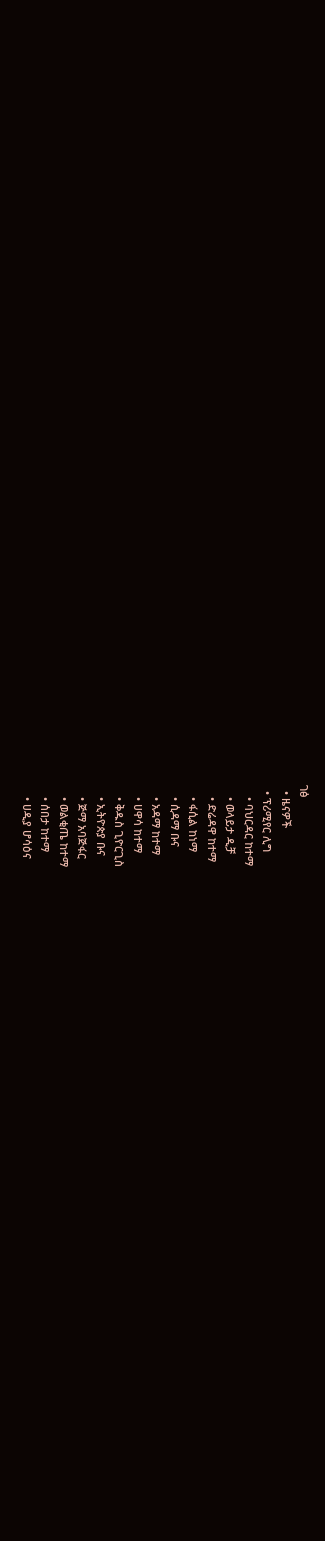ገፅ
  • ዜናዎች
  • ፕሪሚየር ሊግ
    • ባህርዳር ከተማ
    • ወላይታ ዲቻ
    • ድሬዳዋ ከተማ
    • ፋሲል ከነማ
    • ሲዳማ ቡና
    • አዳማ ከተማ
    • ሀዋሳ ከተማ
    • ቅዱስ ጊዮርጊስ
    • ኢትዮጵያ ቡና
    • ጅማ አባጅፋር
    • ወልቂጤ ከተማ
    • ሰበታ ከተማ
    • ሀዲያ ሆሳዕና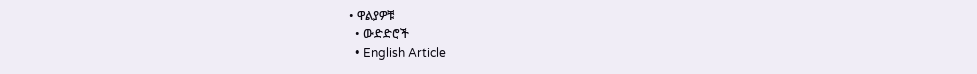• ዋልያዎቹ
  • ውድድሮች
  • English Article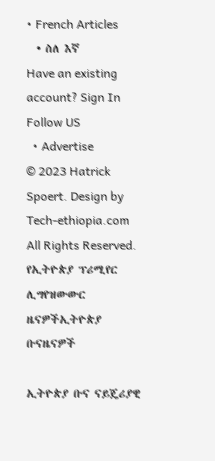• French Articles
  • ስለ እኛ
Have an existing account? Sign In
Follow US
  • Advertise
© 2023 Hatrick Spoert. Design by Tech-ethiopia.com All Rights Reserved.
የኢትዮጵያ ፕሪሚየር ሊግየዝውውር ዜናዎችኢትዮጵያ ቡናዜናዎች

ኢትዮጵያ ቡና ናይጄሪያዊ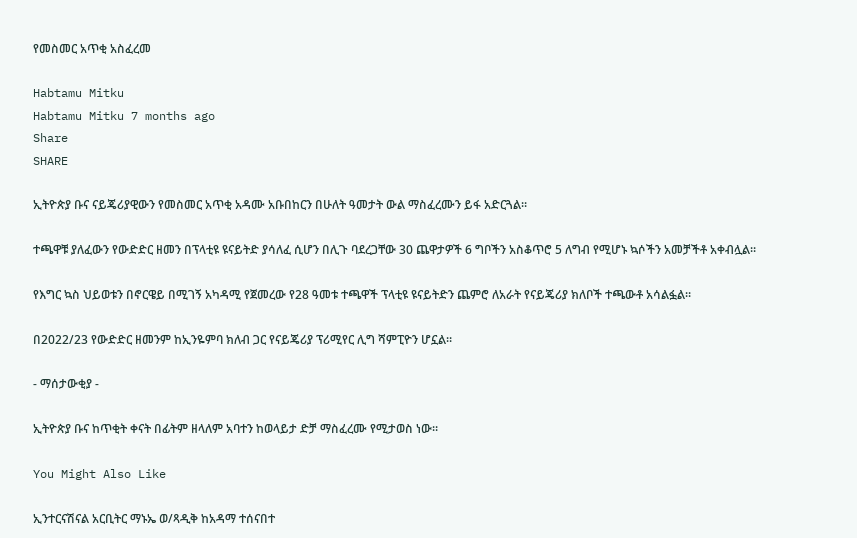የመስመር አጥቂ አስፈረመ

Habtamu Mitku
Habtamu Mitku 7 months ago
Share
SHARE

ኢትዮጵያ ቡና ናይጄሪያዊውን የመስመር አጥቂ አዳሙ አቡበከርን በሁለት ዓመታት ውል ማስፈረሙን ይፋ አድርጓል።

ተጫዋቹ ያለፈውን የውድድር ዘመን በፕላቲዩ ዩናይትድ ያሳለፈ ሲሆን በሊጉ ባደረጋቸው 30 ጨዋታዎች 6 ግቦችን አስቆጥሮ 5 ለግብ የሚሆኑ ኳሶችን አመቻችቶ አቀብሏል።

የእግር ኳስ ህይወቱን በኖርዌይ በሚገኝ አካዳሚ የጀመረው የ28 ዓመቱ ተጫዋች ፕላቲዩ ዩናይትድን ጨምሮ ለአራት የናይጄሪያ ክለቦች ተጫውቶ አሳልፏል።

በ2022/23 የውድድር ዘመንም ከኢንዬምባ ክለብ ጋር የናይጄሪያ ፕሪሚየር ሊግ ሻምፒዮን ሆኗል።

- ማሰታውቂያ -

ኢትዮጵያ ቡና ከጥቂት ቀናት በፊትም ዘላለም አባተን ከወላይታ ድቻ ማስፈረሙ የሚታወስ ነው።

You Might Also Like

ኢንተርናሽናል አርቢትር ማኑኤ ወ/ጻዲቅ ከአዳማ ተሰናበተ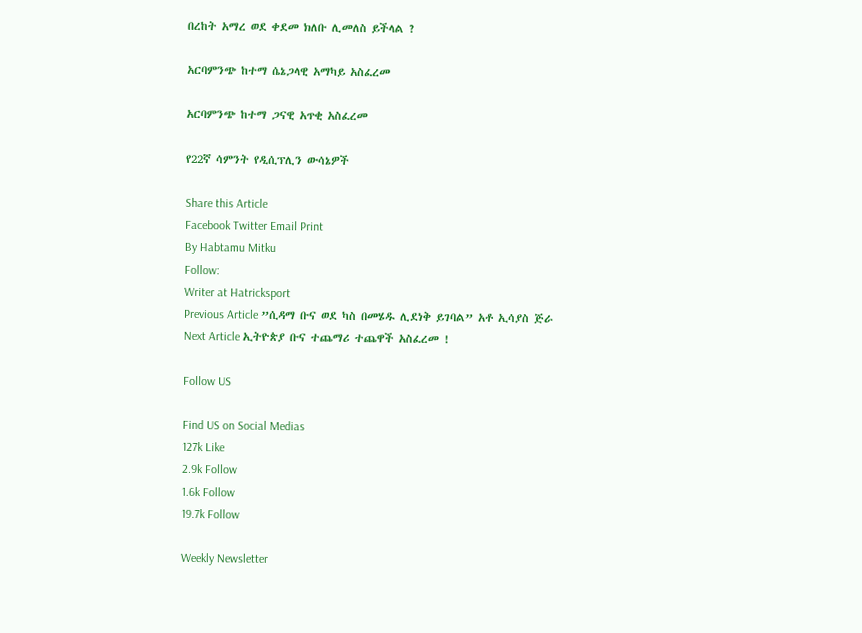በረከት አማረ ወደ ቀደመ ክለቡ ሊመለስ ይችላል ?

አርባምንጭ ከተማ ሴኔጋላዊ አማካይ አስፈረመ

አርባምንጭ ከተማ ጋናዊ አጥቂ አስፈረመ

የ22ኛ ሳምንት የዲሲፕሊን ውሳኔዎች

Share this Article
Facebook Twitter Email Print
By Habtamu Mitku
Follow:
Writer at Hatricksport
Previous Article ”ሲዳማ ቡና ወደ ካስ በመሄዱ ሊደነቅ ይገባል” አቶ ኢሳያስ ጅራ
Next Article ኢትዮጵያ ቡና ተጨማሪ ተጨዋች አስፈረመ !

Follow US

Find US on Social Medias
127k Like
2.9k Follow
1.6k Follow
19.7k Follow

Weekly Newsletter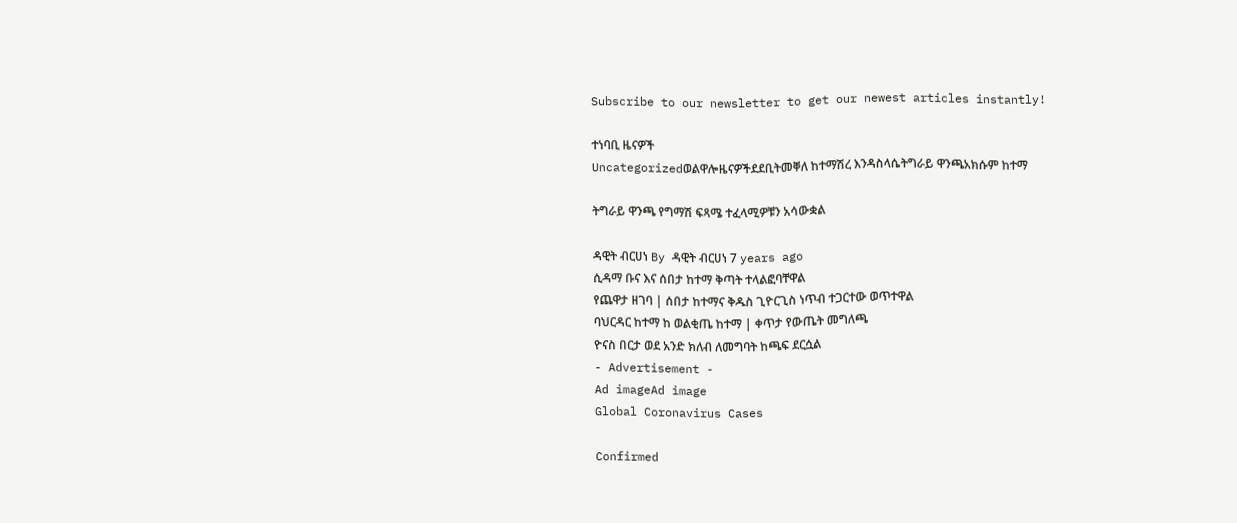Subscribe to our newsletter to get our newest articles instantly!

ተነባቢ ዜናዎች
Uncategorizedወልዋሎዜናዎችደደቢትመቐለ ከተማሽረ እንዳስላሴትግራይ ዋንጫአክሱም ከተማ

ትግራይ ዋንጫ የግማሽ ፍጻሜ ተፈላሚዎቹን አሳውቋል

ዳዊት ብርሀነ By ዳዊት ብርሀነ 7 years ago
ሲዳማ ቡና እና ሰበታ ከተማ ቅጣት ተላልፎባቸዋል
የጨዋታ ዘገባ | ሰበታ ከተማና ቅዱስ ጊዮርጊስ ነጥብ ተጋርተው ወጥተዋል
ባህርዳር ከተማ ከ ወልቂጤ ከተማ | ቀጥታ የውጤት መግለጫ
ዮናስ በርታ ወደ አንድ ክለብ ለመግባት ከጫፍ ደርሷል
- Advertisement -
Ad imageAd image
Global Coronavirus Cases

Confirmed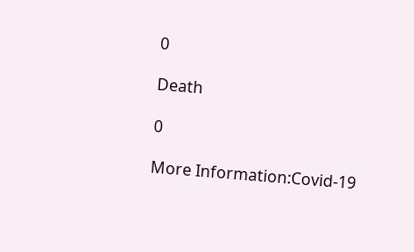0

Death

0

More Information:Covid-19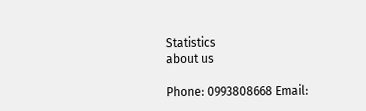Statistics
about us

Phone: 0993808668 Email: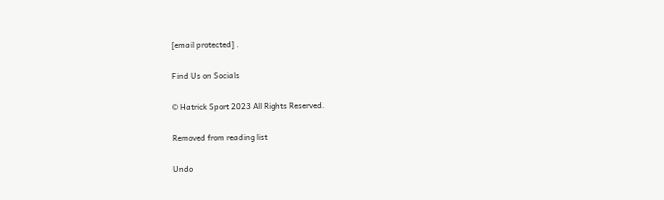[email protected] .

Find Us on Socials

© Hatrick Sport 2023 All Rights Reserved.

Removed from reading list

Undo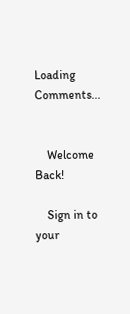Loading Comments...


    Welcome Back!

    Sign in to your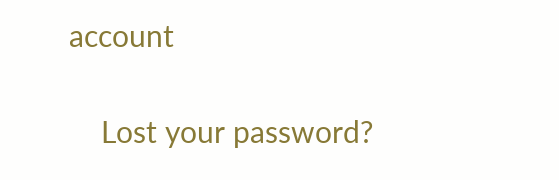account

    Lost your password?